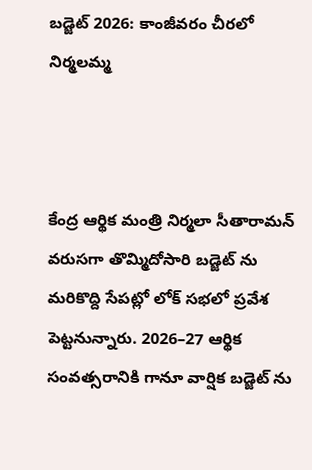బడ్జెట్ 2026: కాంజీవరం చీరలో నిర్మలమ్మ



కేంద్ర ఆర్థిక మంత్రి నిర్మలా సీతారామన్ వరుసగా తొమ్మిదోసారి బడ్జెట్ ను మరికొద్ది సేపట్లో లోక్ సభలో ప్రవేశ పెట్టనున్నారు. 2026–27 ఆర్థిక సంవత్సరానికి గానూ వార్షిక బడ్జెట్ ను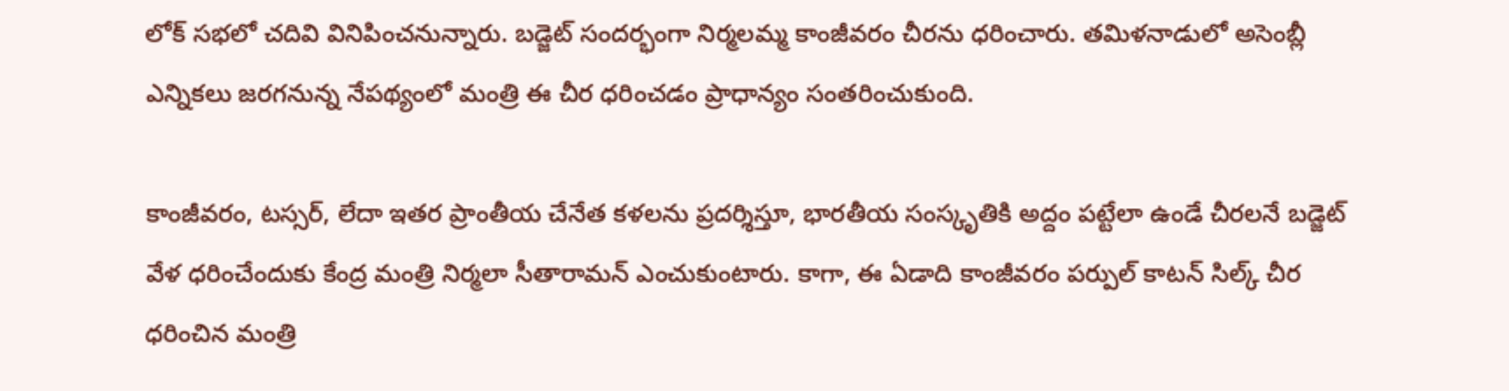లోక్ సభలో చదివి వినిపించనున్నారు. బడ్జెట్ సందర్భంగా నిర్మలమ్మ కాంజీవరం చీరను ధరించారు. తమిళనాడులో అసెంబ్లీ ఎన్నికలు జరగనున్న నేపథ్యంలో మంత్రి ఈ చీర ధరించడం ప్రాధాన్యం సంతరించుకుంది.

కాంజీవరం, టస్సర్, లేదా ఇతర ప్రాంతీయ చేనేత కళలను ప్రదర్శిస్తూ, భారతీయ సంస్కృతికి అద్దం పట్టేలా ఉండే చీరలనే బడ్జెట్ వేళ ధరించేందుకు కేంద్ర మంత్రి నిర్మలా సీతారామన్ ఎంచుకుంటారు. కాగా, ఈ ఏడాది కాంజీవరం పర్పుల్ కాటన్ సిల్క్ చీర ధరించిన మంత్రి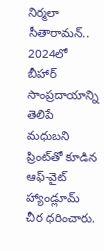నిర్మలా సీతారామన్.. 2024లో బీహార్ సాంప్రదాయాన్ని తెలిపే మధుబని ప్రింట్‌తో కూడిన ఆఫ్-వైట్ హ్యాండ్లూమ్ చీర ధరించారు.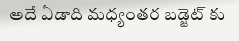అదే ఏడాది మధ్యంతర బడ్జెట్ కు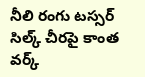నీలి రంగు టస్సర్ సిల్క్ చీరపై కాంత వర్క్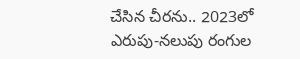చేసిన చీరను.. 2023లో ఎరుపు-నలుపు రంగుల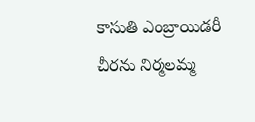కాసుతి ఎంబ్రాయిడరీ చీరను నిర్మలమ్మ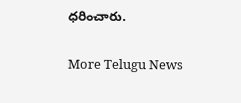ధరించారు.


More Telugu News